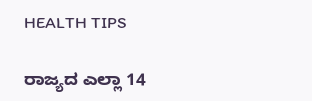HEALTH TIPS

ರಾಜ್ಯದ ಎಲ್ಲಾ 14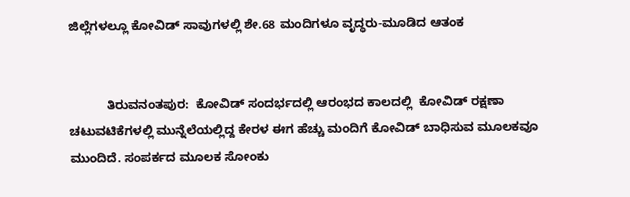ಜಿಲ್ಲೆಗಳಲ್ಲೂ ಕೋವಿಡ್ ಸಾವುಗಳಲ್ಲಿ ಶೇ.68 ಮಂದಿಗಳೂ ವೃದ್ಧರು-ಮೂಡಿದ ಆತಂಕ


           ತಿರುವನಂತಪುರ:  ಕೋವಿಡ್ ಸಂದರ್ಭದಲ್ಲಿ ಆರಂಭದ ಕಾಲದಲ್ಲಿ  ಕೋವಿಡ್ ರಕ್ಷಣಾ ಚಟುವಟಿಕೆಗಳಲ್ಲಿ ಮುನ್ನೆಲೆಯಲ್ಲಿದ್ದ ಕೇರಳ ಈಗ ಹೆಚ್ಚು ಮಂದಿಗೆ ಕೋವಿಡ್ ಬಾಧಿಸುವ ಮೂಲಕವೂ ಮುಂದಿದೆ. ಸಂಪರ್ಕದ ಮೂಲಕ ಸೋಂಕು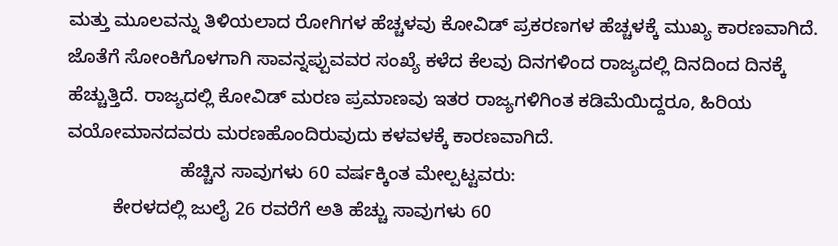ಮತ್ತು ಮೂಲವನ್ನು ತಿಳಿಯಲಾದ ರೋಗಿಗಳ ಹೆಚ್ಚಳವು ಕೋವಿಡ್ ಪ್ರಕರಣಗಳ ಹೆಚ್ಚಳಕ್ಕೆ ಮುಖ್ಯ ಕಾರಣವಾಗಿದೆ. ಜೊತೆಗೆ ಸೋಂಕಿಗೊಳಗಾಗಿ ಸಾವನ್ನಪ್ಪುವವರ ಸಂಖ್ಯೆ ಕಳೆದ ಕೆಲವು ದಿನಗಳಿಂದ ರಾಜ್ಯದಲ್ಲಿ ದಿನದಿಂದ ದಿನಕ್ಕೆ ಹೆಚ್ಚುತ್ತಿದೆ. ರಾಜ್ಯದಲ್ಲಿ ಕೋವಿಡ್ ಮರಣ ಪ್ರಮಾಣವು ಇತರ ರಾಜ್ಯಗಳಿಗಿಂತ ಕಡಿಮೆಯಿದ್ದರೂ, ಹಿರಿಯ ವಯೋಮಾನದವರು ಮರಣಹೊಂದಿರುವುದು ಕಳವಳಕ್ಕೆ ಕಾರಣವಾಗಿದೆ.
                      ಹೆಚ್ಚಿನ ಸಾವುಗಳು 60 ವರ್ಷಕ್ಕಿಂತ ಮೇಲ್ಪಟ್ಟವರು:
         ಕೇರಳದಲ್ಲಿ ಜುಲೈ 26 ರವರೆಗೆ ಅತಿ ಹೆಚ್ಚು ಸಾವುಗಳು 60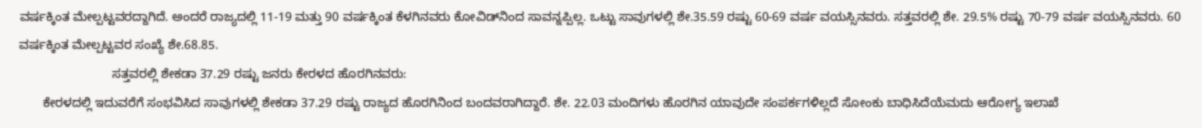ವರ್ಷಕ್ಕಿಂತ ಮೇಲ್ಪಟ್ಟವರದ್ದಾಗಿದೆ. ಅಂದರೆ ರಾಜ್ಯದಲ್ಲಿ 11-19 ಮತ್ತು 90 ವರ್ಷಕ್ಕಿಂತ ಕೆಳಗಿನವರು ಕೋವಿಡ್‍ನಿಂದ ಸಾವನ್ನಪ್ಪಿಲ್ಲ. ಒಟ್ಟು ಸಾವುಗಳಲ್ಲಿ ಶೇ.35.59 ರಷ್ಟು 60-69 ವರ್ಷ ವಯಸ್ಸಿನವರು. ಸತ್ತವರಲ್ಲಿ ಶೇ. 29.5% ರಷ್ಟು 70-79 ವರ್ಷ ವಯಸ್ಸಿನವರು. 60 ವರ್ಷಕ್ಕಿಂತ ಮೇಲ್ಪಟ್ಟವರ ಸಂಖ್ಯೆ ಶೇ.68.85.
                           ಸತ್ತವರಲ್ಲಿ ಶೇಕಡಾ 37.29 ರಷ್ಟು ಜನರು ಕೇರಳದ ಹೊರಗಿನವರು:
       ಕೇರಳದಲ್ಲಿ ಇದುವರೆಗೆ ಸಂಭವಿಸಿದ ಸಾವುಗಳಲ್ಲಿ ಶೇಕಡಾ 37.29 ರಷ್ಟು ರಾಜ್ಯದ ಹೊರಗಿನಿಂದ ಬಂದವರಾಗಿದ್ದಾರೆ. ಶೇ. 22.03 ಮಂದಿಗಳು ಹೊರಗಿನ ಯಾವುದೇ ಸಂಪರ್ಕಗಳಿಲ್ಲದೆ ಸೋಂಕು ಬಾಧಿಸಿದೆಯೆಮದು ಆರೋಗ್ಯ ಇಲಾಖೆ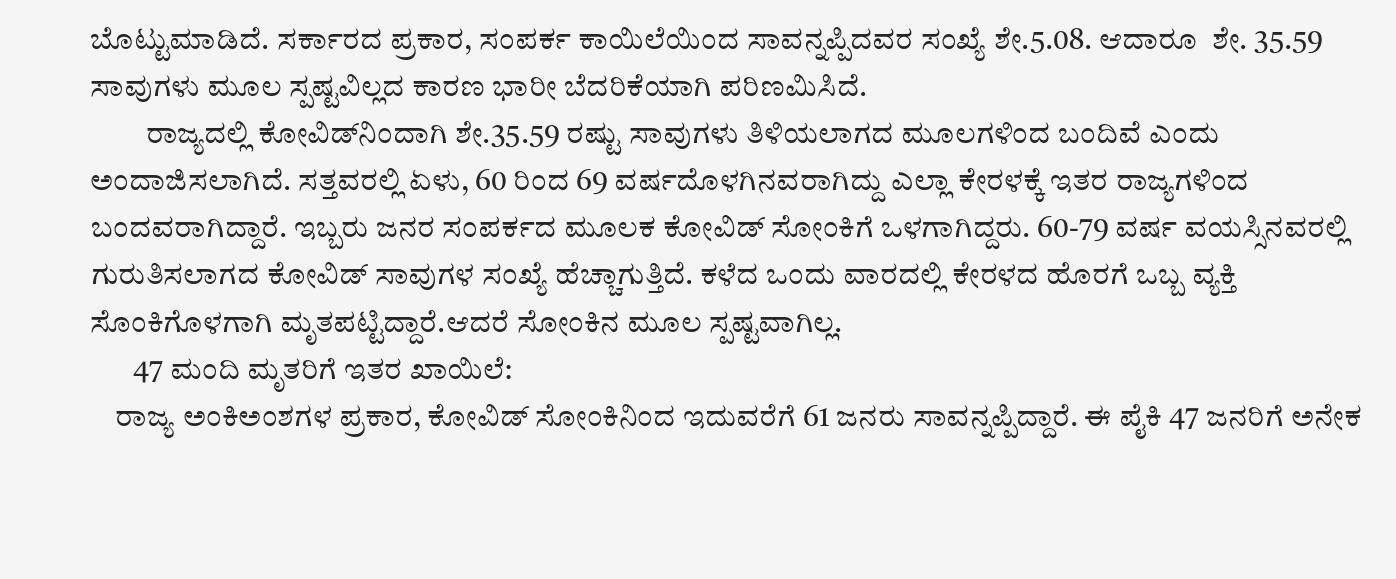ಬೊಟ್ಟುಮಾಡಿದೆ. ಸರ್ಕಾರದ ಪ್ರಕಾರ, ಸಂಪರ್ಕ ಕಾಯಿಲೆಯಿಂದ ಸಾವನ್ನಪ್ಪಿದವರ ಸಂಖ್ಯೆ ಶೇ.5.08. ಆದಾರೂ  ಶೇ. 35.59 ಸಾವುಗಳು ಮೂಲ ಸ್ಪಷ್ಟವಿಲ್ಲದ ಕಾರಣ ಭಾರೀ ಬೆದರಿಕೆಯಾಗಿ ಪರಿಣಮಿಸಿದೆ.
         ರಾಜ್ಯದಲ್ಲಿ ಕೋವಿಡ್‍ನಿಂದಾಗಿ ಶೇ.35.59 ರಷ್ಟು ಸಾವುಗಳು ತಿಳಿಯಲಾಗದ ಮೂಲಗಳಿಂದ ಬಂದಿವೆ ಎಂದು ಅಂದಾಜಿಸಲಾಗಿದೆ. ಸತ್ತವರಲ್ಲಿ ಏಳು, 60 ರಿಂದ 69 ವರ್ಷದೊಳಗಿನವರಾಗಿದ್ದು ಎಲ್ಲಾ ಕೇರಳಕ್ಕೆ ಇತರ ರಾಜ್ಯಗಳಿಂದ ಬಂದವರಾಗಿದ್ದಾರೆ. ಇಬ್ಬರು ಜನರ ಸಂಪರ್ಕದ ಮೂಲಕ ಕೋವಿಡ್ ಸೋಂಕಿಗೆ ಒಳಗಾಗಿದ್ದರು. 60-79 ವರ್ಷ ವಯಸ್ಸಿನವರಲ್ಲಿ ಗುರುತಿಸಲಾಗದ ಕೋವಿಡ್ ಸಾವುಗಳ ಸಂಖ್ಯೆ ಹೆಚ್ಚಾಗುತ್ತಿದೆ. ಕಳೆದ ಒಂದು ವಾರದಲ್ಲಿ ಕೇರಳದ ಹೊರಗೆ ಒಬ್ಬ ವ್ಯಕ್ತಿ ಸೊಂಕಿಗೊಳಗಾಗಿ ಮೃತಪಟ್ಟಿದ್ದಾರೆ.ಆದರೆ ಸೋಂಕಿನ ಮೂಲ ಸ್ಪಷ್ಟವಾಗಿಲ್ಲ.
       47 ಮಂದಿ ಮೃತರಿಗೆ ಇತರ ಖಾಯಿಲೆ:
    ರಾಜ್ಯ ಅಂಕಿಅಂಶಗಳ ಪ್ರಕಾರ, ಕೋವಿಡ್ ಸೋಂಕಿನಿಂದ ಇದುವರೆಗೆ 61 ಜನರು ಸಾವನ್ನಪ್ಪಿದ್ದಾರೆ. ಈ ಪೈಕಿ 47 ಜನರಿಗೆ ಅನೇಕ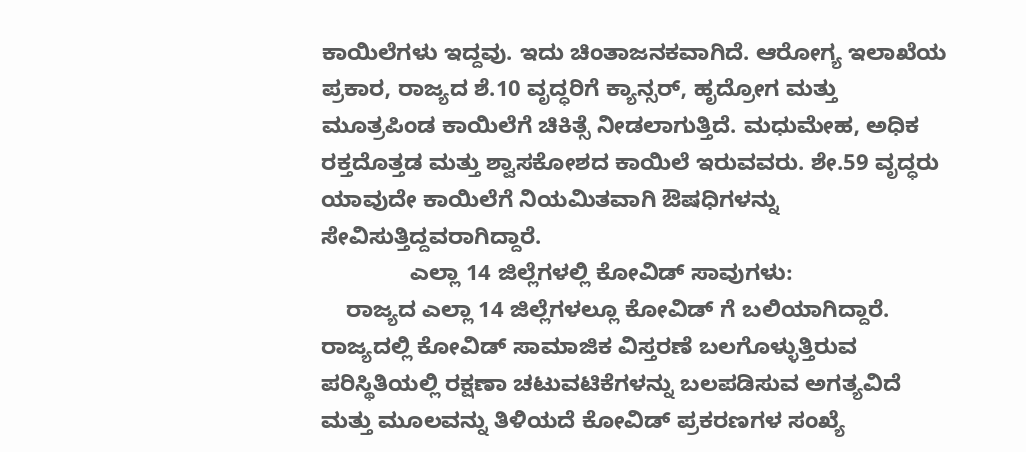ಕಾಯಿಲೆಗಳು ಇದ್ದವು. ಇದು ಚಿಂತಾಜನಕವಾಗಿದೆ. ಆರೋಗ್ಯ ಇಲಾಖೆಯ ಪ್ರಕಾರ, ರಾಜ್ಯದ ಶೆ.10 ವೃದ್ಧರಿಗೆ ಕ್ಯಾನ್ಸರ್, ಹೃದ್ರೋಗ ಮತ್ತು ಮೂತ್ರಪಿಂಡ ಕಾಯಿಲೆಗೆ ಚಿಕಿತ್ಸೆ ನೀಡಲಾಗುತ್ತಿದೆ. ಮಧುಮೇಹ, ಅಧಿಕ ರಕ್ತದೊತ್ತಡ ಮತ್ತು ಶ್ವಾಸಕೋಶದ ಕಾಯಿಲೆ ಇರುವವರು. ಶೇ.59 ವೃದ್ಧರು ಯಾವುದೇ ಕಾಯಿಲೆಗೆ ನಿಯಮಿತವಾಗಿ ಔಷಧಿಗಳನ್ನು ಸೇವಿಸುತ್ತಿದ್ದವರಾಗಿದ್ದಾರೆ.
              ಎಲ್ಲಾ 14 ಜಿಲ್ಲೆಗಳಲ್ಲಿ ಕೋವಿಡ್ ಸಾವುಗಳು:
    ರಾಜ್ಯದ ಎಲ್ಲಾ 14 ಜಿಲ್ಲೆಗಳಲ್ಲೂ ಕೋವಿಡ್ ಗೆ ಬಲಿಯಾಗಿದ್ದಾರೆ. ರಾಜ್ಯದಲ್ಲಿ ಕೋವಿಡ್ ಸಾಮಾಜಿಕ ವಿಸ್ತರಣೆ ಬಲಗೊಳ್ಳುತ್ತಿರುವ ಪರಿಸ್ಥಿತಿಯಲ್ಲಿ ರಕ್ಷಣಾ ಚಟುವಟಿಕೆಗಳನ್ನು ಬಲಪಡಿಸುವ ಅಗತ್ಯವಿದೆ ಮತ್ತು ಮೂಲವನ್ನು ತಿಳಿಯದೆ ಕೋವಿಡ್ ಪ್ರಕರಣಗಳ ಸಂಖ್ಯೆ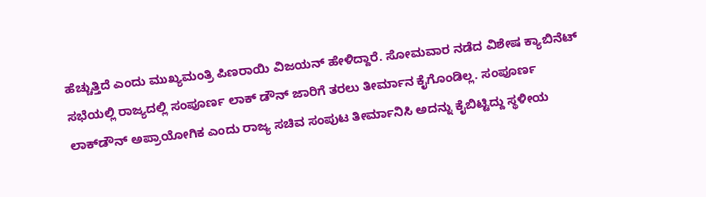ಹೆಚ್ಚುತ್ತಿದೆ ಎಂದು ಮುಖ್ಯಮಂತ್ರಿ ಪಿಣರಾಯಿ ವಿಜಯನ್ ಹೇಳಿದ್ದಾರೆ. ಸೋಮವಾರ ನಡೆದ ವಿಶೇಷ ಕ್ಯಾಬಿನೆಟ್ ಸಭೆಯಲ್ಲಿ ರಾಜ್ಯದಲ್ಲಿ ಸಂಪೂರ್ಣ ಲಾಕ್ ಡೌನ್ ಜಾರಿಗೆ ತರಲು ತೀರ್ಮಾನ ಕೈಗೊಂಡಿಲ್ಲ. ಸಂಪೂರ್ಣ ಲಾಕ್‍ಡೌನ್ ಅಪ್ರಾಯೋಗಿಕ ಎಂದು ರಾಜ್ಯ ಸಚಿವ ಸಂಪುಟ ತೀರ್ಮಾನಿಸಿ ಅದನ್ನು ಕೈಬಿಟ್ಟಿದ್ದು ಸ್ಥಳೀಯ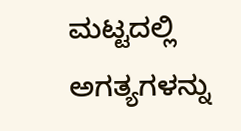ಮಟ್ಟದಲ್ಲಿ ಅಗತ್ಯಗಳನ್ನು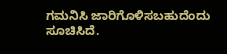ಗಮನಿಸಿ ಜಾರಿಗೊಳಿಸಬಹುದೆಂದು ಸೂಚಿಸಿದೆ.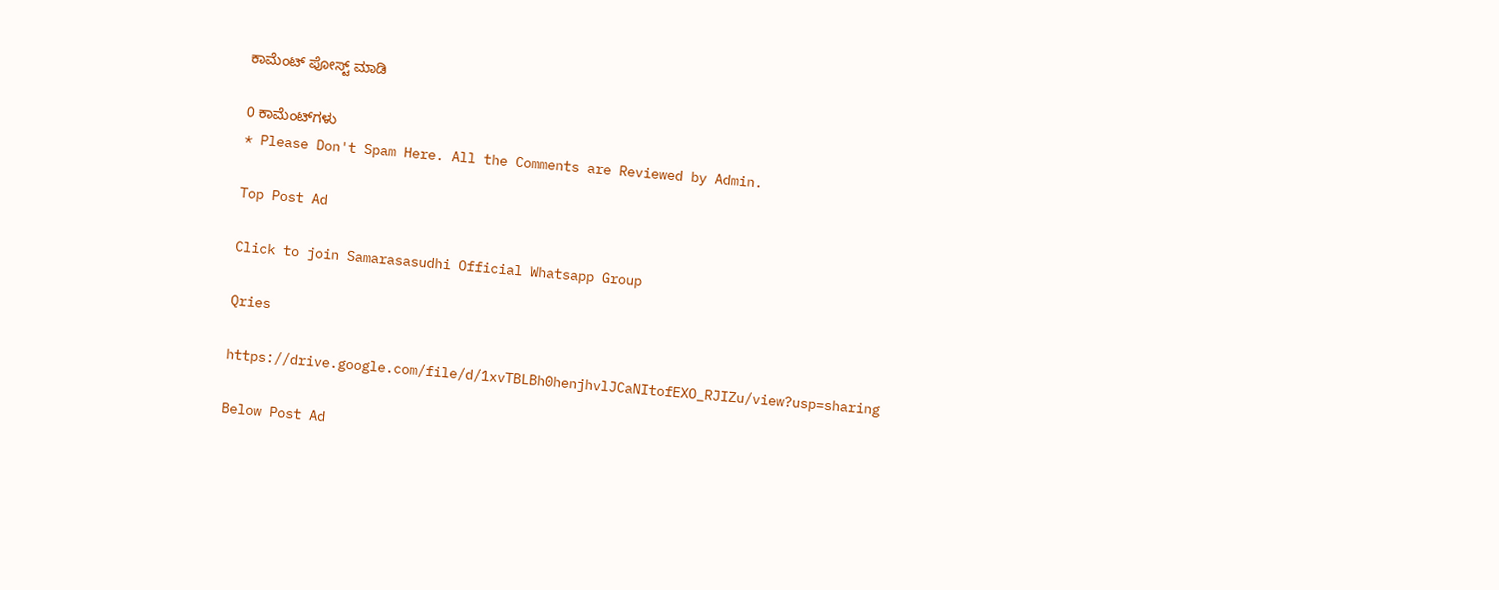ಕಾಮೆಂಟ್‌‌ ಪೋಸ್ಟ್‌ ಮಾಡಿ

0 ಕಾಮೆಂಟ್‌ಗಳು
* Please Don't Spam Here. All the Comments are Reviewed by Admin.

Top Post Ad

Click to join Samarasasudhi Official Whatsapp Group

Qries

https://drive.google.com/file/d/1xvTBLBh0henjhvlJCaNItofEXO_RJIZu/view?usp=sharing

Below Post Ad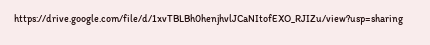https://drive.google.com/file/d/1xvTBLBh0henjhvlJCaNItofEXO_RJIZu/view?usp=sharing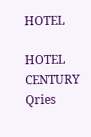HOTEL

HOTEL
CENTURY
Qries